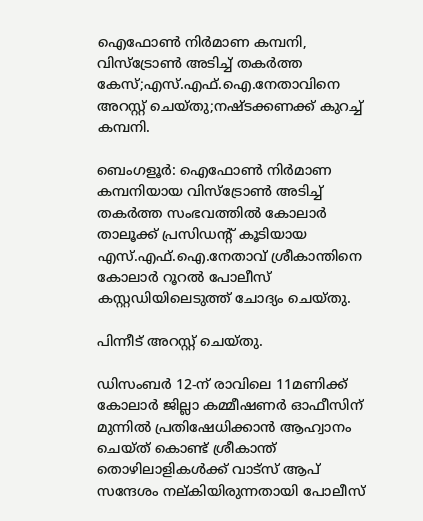ഐഫോൺ നിർമാണ കമ്പനി, വിസ്ട്രോൺ അടിച്ച് തകർത്ത കേസ്;എസ്.എഫ്.ഐ.നേതാവിനെ അറസ്റ്റ് ചെയ്തു;നഷ്ടക്കണക്ക് കുറച്ച് കമ്പനി.

ബെംഗളൂർ: ഐഫോൺ നിർമാണ കമ്പനിയായ വിസ്ട്രോൺ അടിച്ച് തകർത്ത സംഭവത്തിൽ കോലാർ താലൂക്ക് പ്രസിഡന്റ് കൂടിയായ എസ്.എഫ്.ഐ.നേതാവ് ശ്രീകാന്തിനെ കോലാർ റൂറൽ പോലീസ് കസ്റ്റഡിയിലെടുത്ത് ചോദ്യം ചെയ്തു.

പിന്നീട് അറസ്റ്റ് ചെയ്തു.

ഡിസംബർ 12-ന് രാവിലെ 11മണിക്ക് കോലാർ ജില്ലാ കമ്മീഷണർ ഓഫീസിന് മുന്നിൽ പ്രതിഷേധിക്കാൻ ആഹ്വാനം ചെയ്ത് കൊണ്ട് ശ്രീകാന്ത് തൊഴിലാളികൾക്ക് വാട്സ് ആപ് സന്ദേശം നല്കിയിരുന്നതായി പോലീസ്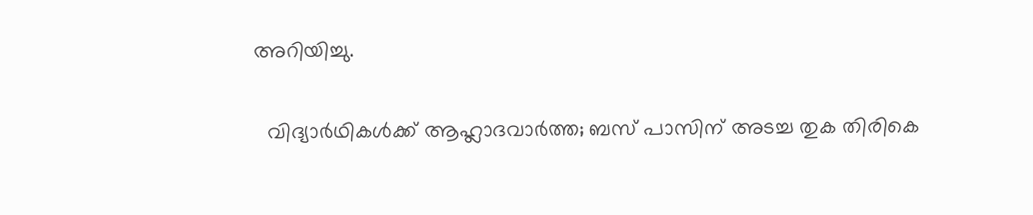അറിയിച്ചു.

  വിദ്യാർഥികൾക്ക് ആഹ്ലാദവാർത്ത; ബസ് പാസിന് അടച്ച തുക തിരികെ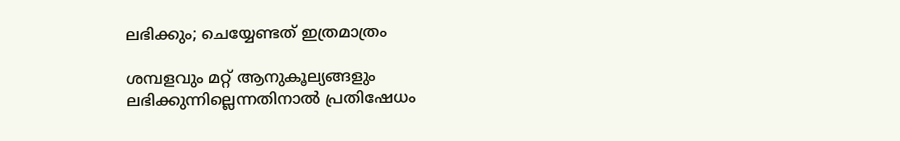ലഭിക്കും; ചെയ്യേണ്ടത് ഇത്രമാത്രം

ശമ്പളവും മറ്റ് ആനുകൂല്യങ്ങളും ലഭിക്കുന്നില്ലെന്നതിനാൽ പ്രതിഷേധം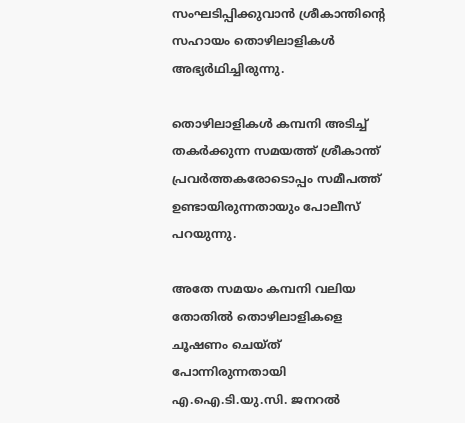സംഘടിപ്പിക്കുവാൻ ശ്രീകാന്തിന്റെ സഹായം തൊഴിലാളികൾ അഭ്യർഥിച്ചിരുന്നു.

തൊഴിലാളികൾ കമ്പനി അടിച്ച് തകർക്കുന്ന സമയത്ത് ശ്രീകാന്ത് പ്രവർത്തകരോടൊപ്പം സമീപത്ത് ഉണ്ടായിരുന്നതായും പോലീസ് പറയുന്നു.

അതേ സമയം കമ്പനി വലിയ തോതിൽ തൊഴിലാളികളെ ചൂഷണം ചെയ്ത് പോന്നിരുന്നതായി എ.ഐ.ടി.യു.സി. ജനറൽ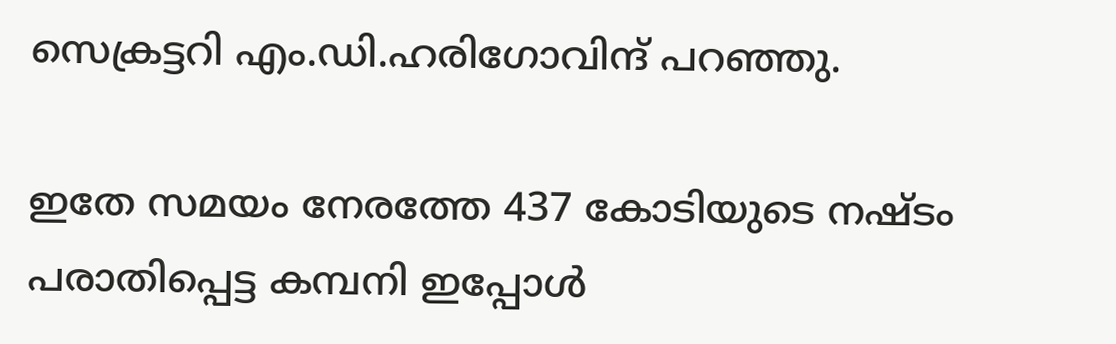സെക്രട്ടറി എം.ഡി.ഹരിഗോവിന്ദ് പറഞ്ഞു.

ഇതേ സമയം നേരത്തേ 437 കോടിയുടെ നഷ്ടം പരാതിപ്പെട്ട കമ്പനി ഇപ്പോൾ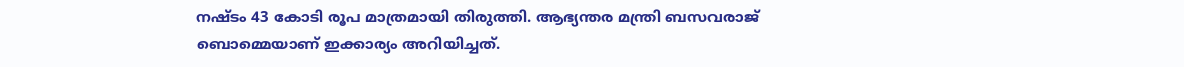നഷ്ടം 43 കോടി രൂപ മാത്രമായി തിരുത്തി. ആഭ്യന്തര മന്ത്രി ബസവരാജ് ബൊമ്മെയാണ് ഇക്കാര്യം അറിയിച്ചത്.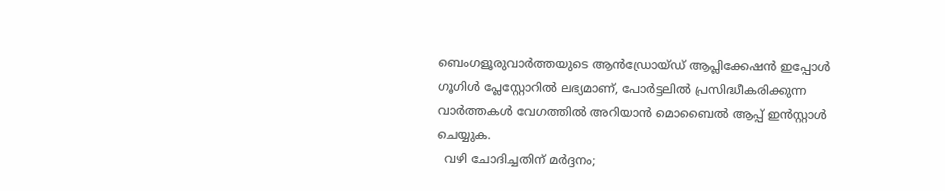ബെംഗളൂരുവാർത്തയുടെ ആൻഡ്രോയ്ഡ് ആപ്ലിക്കേഷൻ ഇപ്പോൾ ഗൂഗിൾ പ്ലേസ്റ്റോറിൽ ലഭ്യമാണ്, പോർട്ടലിൽ പ്രസിദ്ധീകരിക്കുന്ന വാർത്തകൾ വേഗത്തിൽ അറിയാൻ മൊബൈൽ ആപ്പ് ഇൻസ്റ്റാൾ ചെയ്യുക.
  വഴി ചോദിച്ചതിന് മർദ്ദനം;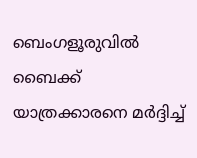ബെംഗളൂരുവിൽ ബൈക്ക് യാത്രക്കാരനെ മർദ്ദിച്ച്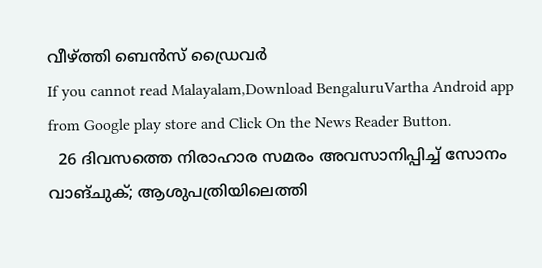വീഴ്ത്തി ബെൻസ് ഡ്രൈവർ
If you cannot read Malayalam,Download BengaluruVartha Android app from Google play store and Click On the News Reader Button.
  26 ദിവസത്തെ നിരാഹാര സമരം അവസാനിപ്പിച്ച് സോനം വാങ്ചുക്; ആശുപത്രിയിലെത്തി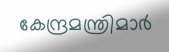കേന്ദ്രമന്ത്രിമാര്‍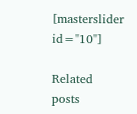[masterslider id="10"]

Related posts